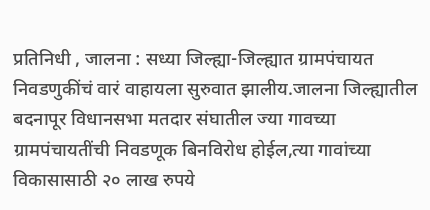प्रतिनिधी , जालना : सध्या जिल्ह्या-जिल्ह्यात ग्रामपंचायत निवडणुकींचं वारं वाहायला सुरुवात झालीय.जालना जिल्ह्यातील बदनापूर विधानसभा मतदार संघातील ज्या गावच्या ग्रामपंचायतींची निवडणूक बिनविरोध होईल,त्या गावांच्या विकासासाठी २० लाख रुपये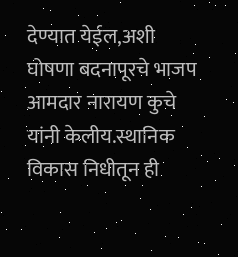देण्यात येईल,अशी घोषणा बदनापूरचे भाजप आमदार नारायण कुचे यांनी केलीय.स्थानिक विकास निधीतून ही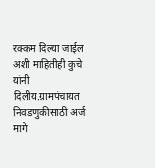रक्कम दिल्या जाईल अशी माहितीही कुचे यांनी दिलीय.ग्रामपंचायत निवडणुकीसाठी अर्ज मागे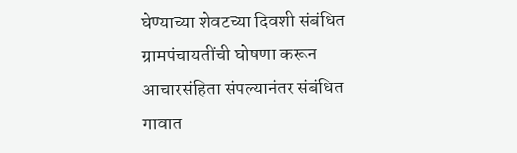घेण्याच्या शेवटच्या दिवशी संबंधित ग्रामपंचायतींची घोषणा करून आचारसंहिता संपल्यानंतर संबंधित गावात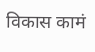विकास कामं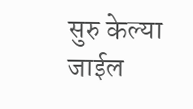सुरु केल्या जाईल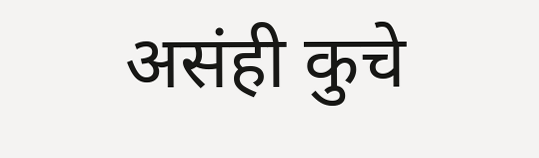असंही कुचे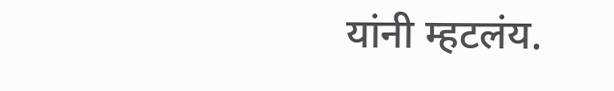यांनी म्हटलंय.